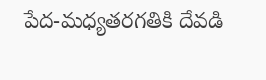పేద-మధ్యతరగతికి దేవడి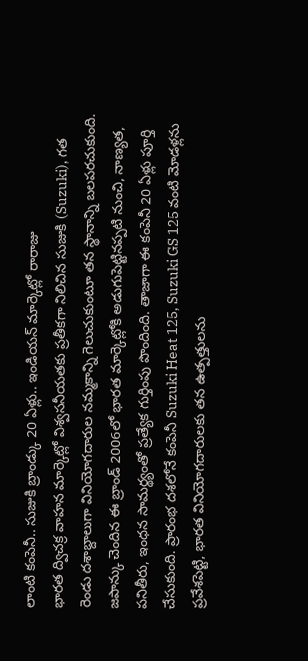లాంటి కంపెనీ.. సుజుకి బ్రాండ్కు 20 ఏళ్లు.. ఇండియన్ మార్కెట్లో రారాజు
భారత ద్విచక్ర వాహన మార్కెట్లో విశ్వసనీయతకు ప్రతీకగా నిలిచిన సుజుకి (Suzuki), గత రెండు దశాబ్దాలుగా వినియోగదారుల నమ్మకాన్ని గెలుచుకుంటూ తన స్థానాన్ని బలపరచుకుంది. జపాన్కు చెందిన ఈ బ్రాండ్ 2006లో భారత మార్కెట్లోకి అడుగుపెట్టినప్పటి నుంచి, నాణ్యత, పనితీరు, ఇంధన సామర్థ్యంతో ప్రత్యేక గుర్తింపు పొందింది. తాజాగా ఈ కంపెనీ 20 ఏళ్లు పూర్తి చేసుకుంది. ప్రారంభ దశలోనే కంపెనీ Suzuki Heat 125, Suzuki GS 125 వంటి మోడళ్లను ప్రవేశపెట్టి, భారత వినియోగదారులకు తన ఉత్పత్తులను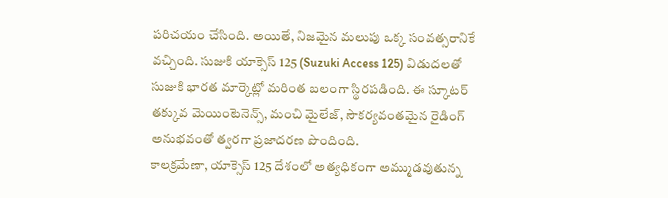పరిచయం చేసింది. అయితే, నిజమైన మలుపు ఒక్క సంవత్సరానికే వచ్చింది. సుజుకి యాక్సెస్ 125 (Suzuki Access 125) విడుదలతో సుజుకి భారత మార్కెట్లో మరింత బలంగా స్థిరపడింది. ఈ స్కూటర్ తక్కువ మెయింటెనెన్స్, మంచి మైలేజ్, సౌకర్యవంతమైన రైడింగ్ అనుభవంతో త్వరగా ప్రజాదరణ పొందింది.
కాలక్రమేణా, యాక్సెస్ 125 దేశంలో అత్యధికంగా అమ్ముడవుతున్న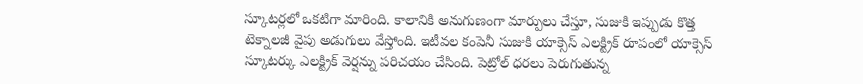స్కూటర్లలో ఒకటిగా మారింది. కాలానికి అనుగుణంగా మార్పులు చేస్తూ, సుజుకి ఇప్పుడు కొత్త టెక్నాలజీ వైపు అడుగులు వేస్తోంది. ఇటీవల కంపెనీ సుజుకి యాక్సెస్ ఎలక్ట్రిక్ రూపంలో యాక్సెస్ స్కూటర్కు ఎలక్ట్రిక్ వెర్షన్ను పరిచయం చేసింది. పెట్రోల్ ధరలు పెరుగుతున్న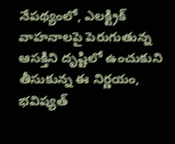నేపథ్యంలో, ఎలక్ట్రిక్ వాహనాలపై పెరుగుతున్న ఆసక్తిని దృష్టిలో ఉంచుకుని తీసుకున్న ఈ నిర్ణయం, భవిష్యత్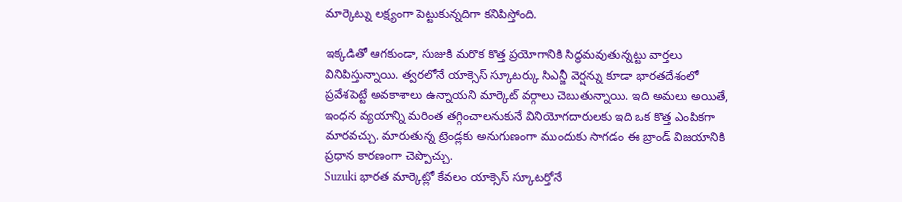మార్కెట్ను లక్ష్యంగా పెట్టుకున్నదిగా కనిపిస్తోంది.

ఇక్కడితో ఆగకుండా, సుజుకి మరొక కొత్త ప్రయోగానికి సిద్ధమవుతున్నట్టు వార్తలు వినిపిస్తున్నాయి. త్వరలోనే యాక్సెస్ స్కూటర్కు సిఎన్జీ వెర్షన్ను కూడా భారతదేశంలో ప్రవేశపెట్టే అవకాశాలు ఉన్నాయని మార్కెట్ వర్గాలు చెబుతున్నాయి. ఇది అమలు అయితే, ఇంధన వ్యయాన్ని మరింత తగ్గించాలనుకునే వినియోగదారులకు ఇది ఒక కొత్త ఎంపికగా మారవచ్చు. మారుతున్న ట్రెండ్లకు అనుగుణంగా ముందుకు సాగడం ఈ బ్రాండ్ విజయానికి ప్రధాన కారణంగా చెప్పొచ్చు.
Suzuki భారత మార్కెట్లో కేవలం యాక్సెస్ స్కూటర్తోనే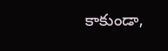కాకుండా,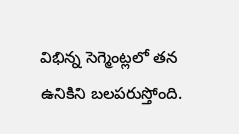విభిన్న సెగ్మెంట్లలో తన ఉనికిని బలపరుస్తోంది.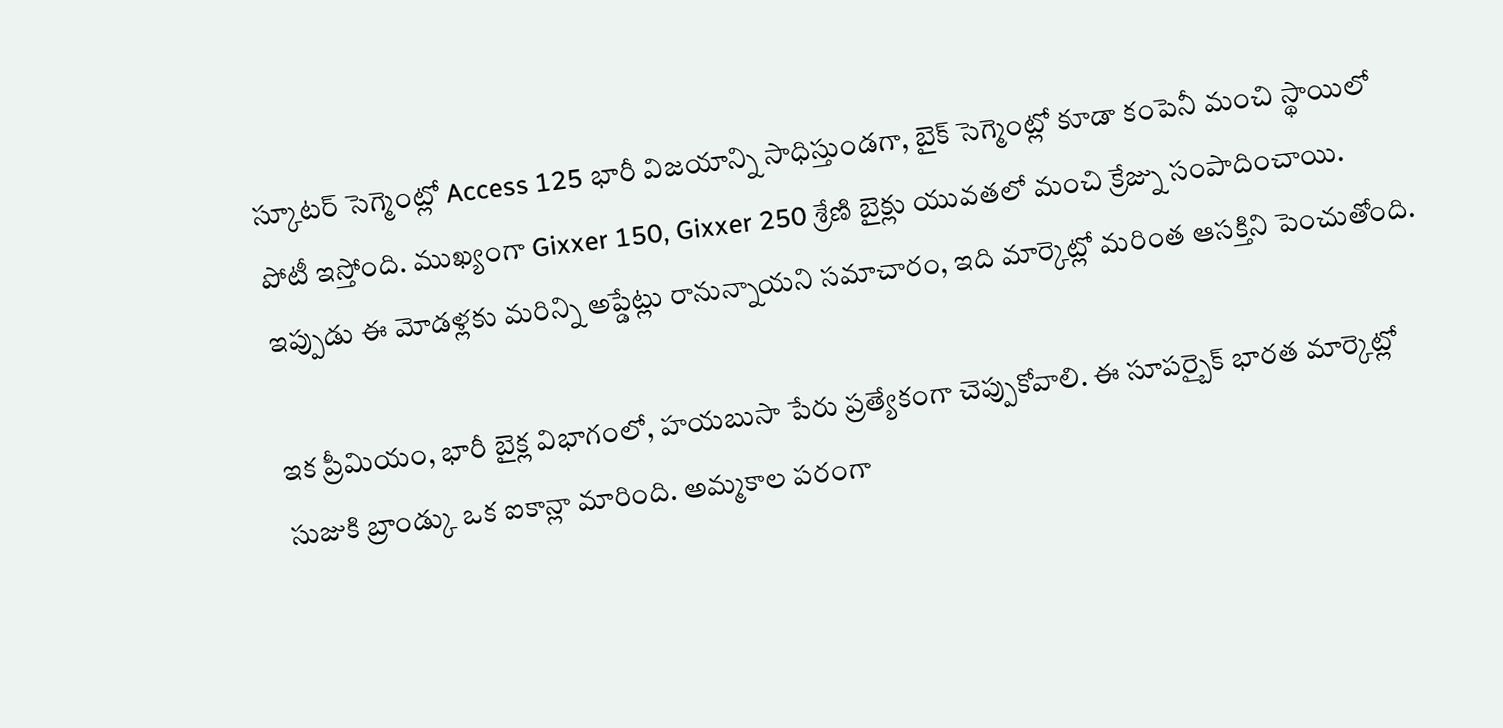స్కూటర్ సెగ్మెంట్లో Access 125 భారీ విజయాన్ని సాధిస్తుండగా, బైక్ సెగ్మెంట్లో కూడా కంపెనీ మంచి స్థాయిలో పోటీ ఇస్తోంది. ముఖ్యంగా Gixxer 150, Gixxer 250 శ్రేణి బైక్లు యువతలో మంచి క్రేజ్ను సంపాదించాయి. ఇప్పుడు ఈ మోడళ్లకు మరిన్ని అప్డేట్లు రానున్నాయని సమాచారం, ఇది మార్కెట్లో మరింత ఆసక్తిని పెంచుతోంది.

ఇక ప్రీమియం, భారీ బైక్ల విభాగంలో, హయబుసా పేరు ప్రత్యేకంగా చెప్పుకోవాలి. ఈ సూపర్బైక్ భారత మార్కెట్లో సుజుకి బ్రాండ్కు ఒక ఐకాన్లా మారింది. అమ్మకాల పరంగా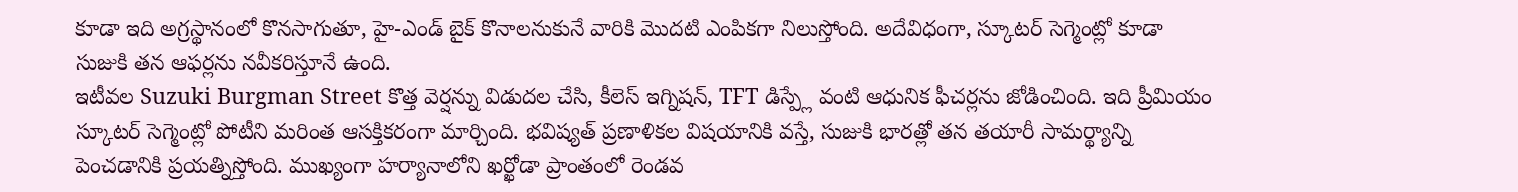కూడా ఇది అగ్రస్థానంలో కొనసాగుతూ, హై-ఎండ్ బైక్ కొనాలనుకునే వారికి మొదటి ఎంపికగా నిలుస్తోంది. అదేవిధంగా, స్కూటర్ సెగ్మెంట్లో కూడా సుజుకి తన ఆఫర్లను నవీకరిస్తూనే ఉంది.
ఇటీవల Suzuki Burgman Street కొత్త వెర్షన్ను విడుదల చేసి, కీలెస్ ఇగ్నిషన్, TFT డిస్ప్లే వంటి ఆధునిక ఫీచర్లను జోడించింది. ఇది ప్రీమియం స్కూటర్ సెగ్మెంట్లో పోటీని మరింత ఆసక్తికరంగా మార్చింది. భవిష్యత్ ప్రణాళికల విషయానికి వస్తే, సుజుకి భారత్లో తన తయారీ సామర్థ్యాన్ని పెంచడానికి ప్రయత్నిస్తోంది. ముఖ్యంగా హర్యానాలోని ఖర్ఖోడా ప్రాంతంలో రెండవ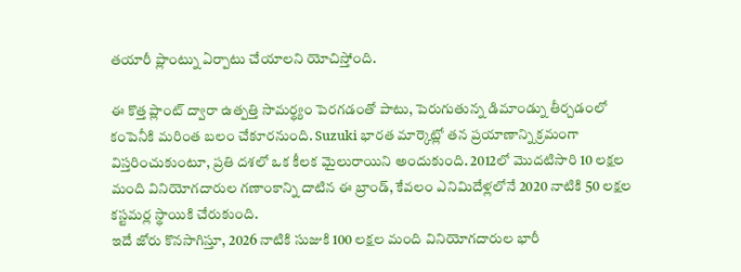తయారీ ప్లాంట్ను ఏర్పాటు చేయాలని యోచిస్తోంది.

ఈ కొత్త ప్లాంట్ ద్వారా ఉత్పత్తి సామర్థ్యం పెరగడంతో పాటు, పెరుగుతున్న డిమాండ్ను తీర్చడంలో కంపెనీకి మరింత బలం చేకూరనుంది. Suzuki భారత మార్కెట్లో తన ప్రయాణాన్ని క్రమంగా విస్తరించుకుంటూ, ప్రతి దశలో ఒక కీలక మైలురాయిని అందుకుంది. 2012లో మొదటిసారి 10 లక్షల మంది వినియోగదారుల గణాంకాన్ని దాటిన ఈ బ్రాండ్, కేవలం ఎనిమిదేళ్లలోనే 2020 నాటికి 50 లక్షల కస్టమర్ల స్థాయికి చేరుకుంది.
ఇదే జోరు కొనసాగిస్తూ, 2026 నాటికి సుజుకి 100 లక్షల మంది వినియోగదారుల భారీ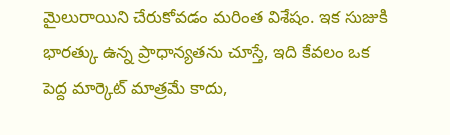మైలురాయిని చేరుకోవడం మరింత విశేషం. ఇక సుజుకి భారత్కు ఉన్న ప్రాధాన్యతను చూస్తే, ఇది కేవలం ఒక పెద్ద మార్కెట్ మాత్రమే కాదు,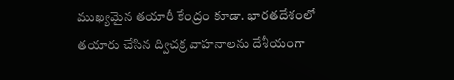ముఖ్యమైన తయారీ కేంద్రం కూడా. భారతదేశంలో తయారు చేసిన ద్విచక్ర వాహనాలను దేశీయంగా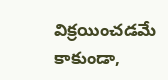విక్రయించడమే కాకుండా,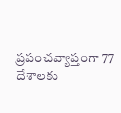ప్రపంచవ్యాప్తంగా 77 దేశాలకు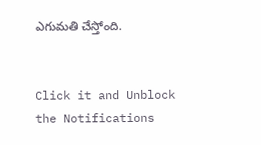ఎగుమతి చేస్తోంది.


Click it and Unblock the Notifications